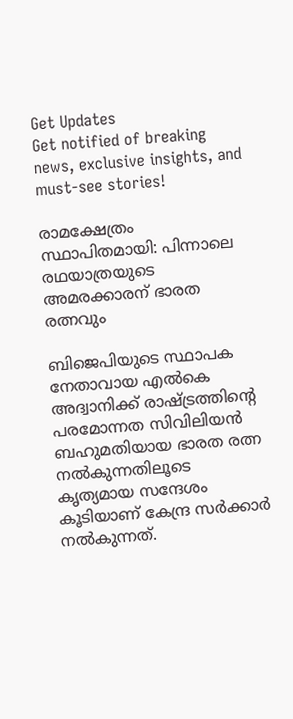Get Updates
Get notified of breaking news, exclusive insights, and must-see stories!

രാമക്ഷേത്രം സ്ഥാപിതമായി: പിന്നാലെ രഥയാത്രയുടെ അമരക്കാരന് ഭാരത രത്നവും

ബിജെപിയുടെ സ്ഥാപക നേതാവായ എല്‍കെ അദ്വാനിക്ക് രാഷ്ട്രത്തിന്റെ പരമോന്നത സിവിലിയന്‍ ബഹുമതിയായ ഭാരത രത്ന നല്‍കുന്നതിലൂടെ കൃത്യമായ സന്ദേശം കൂടിയാണ് കേന്ദ്ര സർക്കാർ നല്‍കുന്നത്.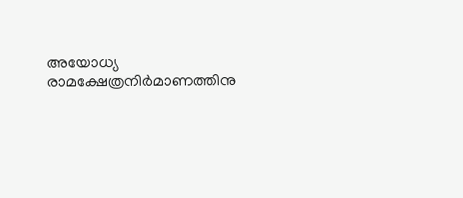അയോധ്യ രാമക്ഷേത്രനിർമാണത്തിനു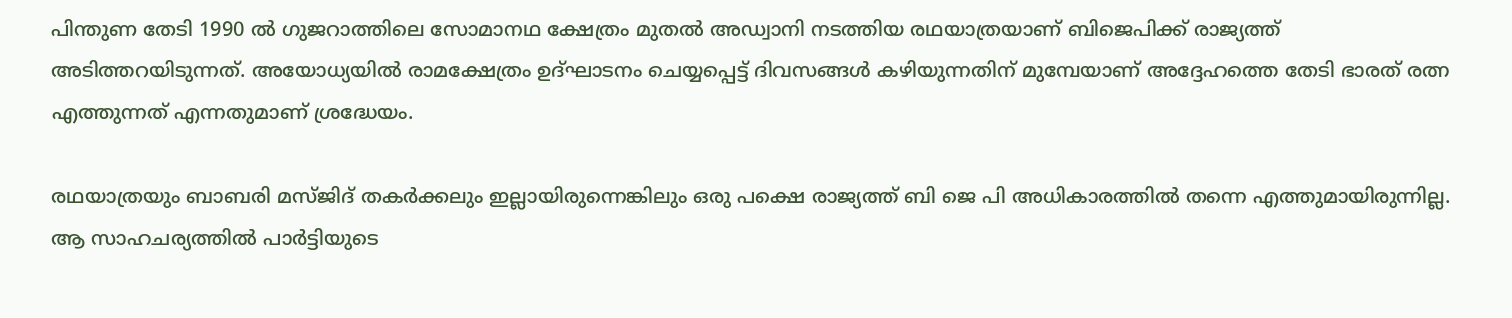പിന്തുണ തേടി 1990 ല്‍ ഗുജറാത്തിലെ സോമാനഥ ക്ഷേത്രം മുതല്‍ അഡ്വാനി നടത്തിയ രഥയാത്രയാണ് ബിജെപിക്ക് രാജ്യത്ത് അടിത്തറയിടുന്നത്. അയോധ്യയില്‍ രാമക്ഷേത്രം ഉദ്ഘാടനം ചെയ്യപ്പെട്ട് ദിവസങ്ങള്‍ കഴിയുന്നതിന് മുമ്പേയാണ് അദ്ദേഹത്തെ തേടി ഭാരത് രത്ന എത്തുന്നത് എന്നതുമാണ് ശ്രദ്ധേയം.

രഥയാത്രയും ബാബരി മസ്ജിദ് തകർക്കലും ഇല്ലായിരുന്നെങ്കിലും ഒരു പക്ഷെ രാജ്യത്ത് ബി ജെ പി അധികാരത്തില്‍ തന്നെ എത്തുമായിരുന്നില്ല. ആ സാഹചര്യത്തില്‍ പാർട്ടിയുടെ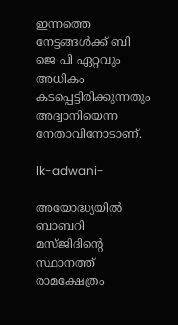ഇന്നത്തെ നേട്ടങ്ങള്‍ക്ക് ബി ജെ പി ഏറ്റവും അധികം കടപ്പെട്ടിരിക്കുന്നതും അദ്വാനിയെന്ന നേതാവിനോടാണ്.

lk-adwani-

അയോദ്ധ്യയിൽ ബാബറി മസ്ജിദിന്റെ സ്ഥാനത്ത് രാമക്ഷേത്രം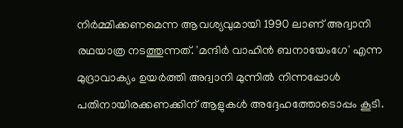നിർമ്മിക്കണമെന്ന ആവശ്യവുമായി 1990 ലാണ് അദ്വാനി രഥയാത്ര നടത്തുന്നത്. 'മന്ദിർ വാഹിൻ ബനായേംഗേ' എന്ന മുദ്രാവാക്യം ഉയർത്തി അദ്വാനി മുന്നില്‍ നിന്നപ്പോള്‍ പതിനായിരക്കണക്കിന് ആളുകള്‍ അദ്ദേഹത്തോടൊപ്പം കൂടി.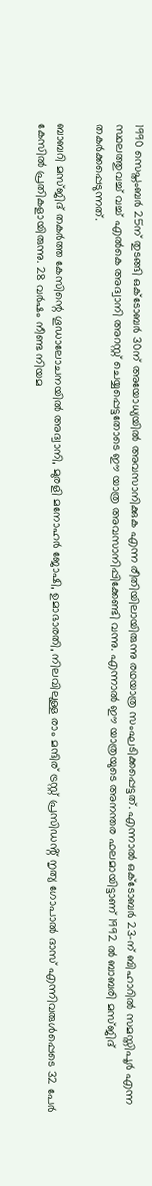1990 സെപ്തംബർ 25ന് തുടങ്ങി ഒക്ടോബർ 30ന് അയോധ്യയിൽ അവസാനിക്കുക എന്ന രീതിയിലായിരുന്നു രഥയാത്ര സംഘടിക്കപ്പെട്ടത്. എന്നാല്‍ ഒക്ടോബർ 23-ന് ബിഹാറിൽ സമസ്തിപൂർ എന്ന സ്ഥലത്തുവച്ച് വച്ച് എൽകെ അദ്വാനി അറസ്റ്റ് ചെയ്യപ്പെട്ടതോടെ ഈ യാത്ര അവസാനിപ്പിക്കേണ്ടി വന്നു. എന്നാല്‍ ഈ യാത്രയുടെ അനന്തര ഫലമായിട്ടാണ് 1992 ല്‍ ബാബരി മസ്ജിദ് തകർക്കപ്പെടുന്നത്.

ബാബറി മസ്ജിദ് തകർത്ത കേസിന്റെ ഗൂഡാലോചനയില്‍ അദ്വാനി, മുരളി മനോഹർ ജോഷി, ഉമാഭാരതി, നിലവിലുള്ള രാം മന്ദിര് ട്രസ്റ്റ് പ്രസിഡൻ്റ് നൃത്യ ഗോപാൽ ദാസ് എന്നിവരുൾപ്പെടെ 32 പേർ കേസില്‍ പ്രതികളായിരുന്നു. 28 വർഷം നീണ്ട നിയമ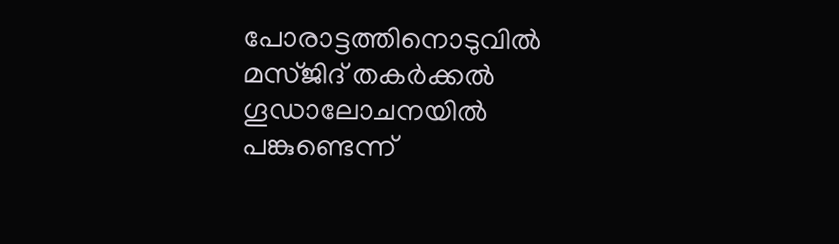പോരാട്ടത്തിനൊടുവില്‍ മസ്ജിദ് തകർക്കല്‍ ഗൂഡാലോചനയില്‍ പങ്കുണ്ടെന്ന്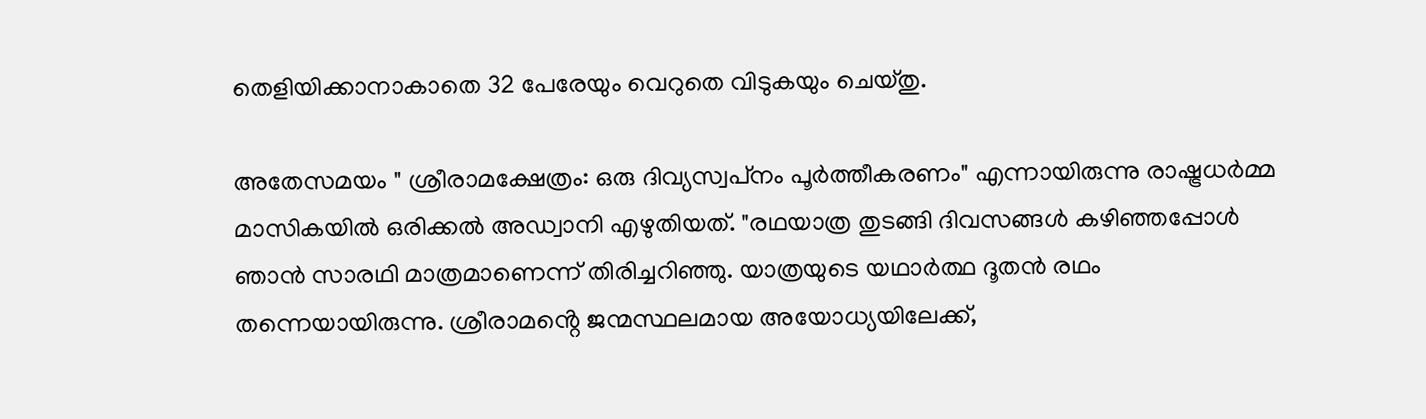തെളിയിക്കാനാകാതെ 32 പേരേയും വെറുതെ വിടുകയും ചെയ്തു.

അതേസമയം " ശ്രീരാമക്ഷേത്രം: ഒരു ദിവ്യസ്വപ്‌നം പൂർത്തീകരണം" എന്നായിരുന്നു രാഷ്ട്രധർമ്മ മാസികയിൽ ഒരിക്കല്‍ അഡ്വാനി എഴുതിയത്. "രഥയാത്ര തുടങ്ങി ദിവസങ്ങൾ കഴിഞ്ഞപ്പോൾ ഞാൻ സാരഥി മാത്രമാണെന്ന് തിരിച്ചറിഞ്ഞു. യാത്രയുടെ യഥാർത്ഥ ദൂതൻ രഥം തന്നെയായിരുന്നു. ശ്രീരാമൻ്റെ ജന്മസ്ഥലമായ അയോധ്യയിലേക്ക്,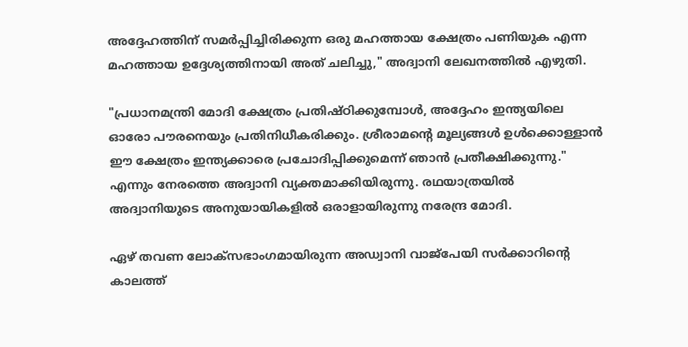അദ്ദേഹത്തിന് സമർപ്പിച്ചിരിക്കുന്ന ഒരു മഹത്തായ ക്ഷേത്രം പണിയുക എന്ന മഹത്തായ ഉദ്ദേശ്യത്തിനായി അത് ചലിച്ചു," അദ്വാനി ലേഖനത്തിൽ എഴുതി.

"പ്രധാനമന്ത്രി മോദി ക്ഷേത്രം പ്രതിഷ്ഠിക്കുമ്പോൾ, അദ്ദേഹം ഇന്ത്യയിലെ ഓരോ പൗരനെയും പ്രതിനിധീകരിക്കും. ശ്രീരാമൻ്റെ മൂല്യങ്ങൾ ഉൾക്കൊള്ളാൻ ഈ ക്ഷേത്രം ഇന്ത്യക്കാരെ പ്രചോദിപ്പിക്കുമെന്ന് ഞാൻ പ്രതീക്ഷിക്കുന്നു." എന്നും നേരത്തെ അദ്വാനി വ്യക്തമാക്കിയിരുന്നു. രഥയാത്രയില്‍ അദ്വാനിയുടെ അനുയായികളില്‍ ഒരാളായിരുന്നു നരേന്ദ്ര മോദി.

ഏഴ് തവണ ലോക്സഭാംഗമായിരുന്ന അ‍ഡ്വാനി വാജ്പേയി സർക്കാറിന്റെ കാലത്ത്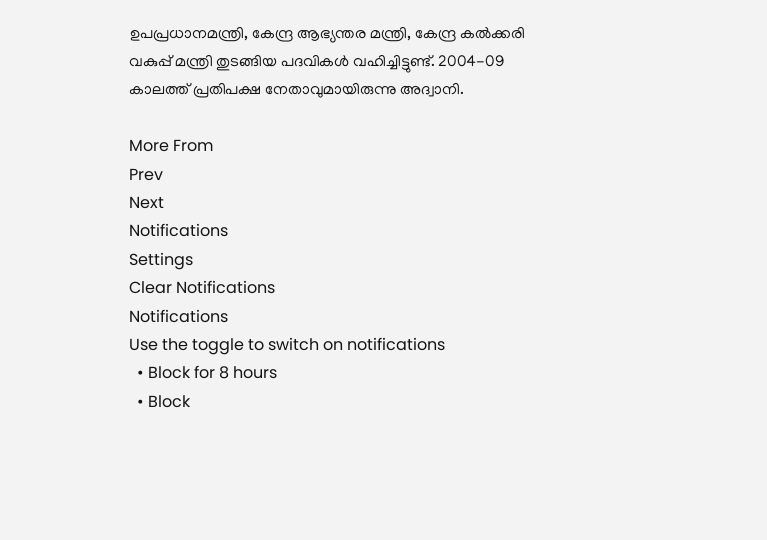ഉപപ്രധാനമന്ത്രി, കേന്ദ്ര ആഭ്യന്തര മന്ത്രി, കേന്ദ്ര കല്‍ക്കരി വകുപ്പ് മന്ത്രി തുടങ്ങിയ പദവികള്‍ വഹിച്ചിട്ടുണ്ട്. 2004-09 കാലത്ത് പ്രതിപക്ഷ നേതാവുമായിരുന്നു അദ്വാനി.

More From
Prev
Next
Notifications
Settings
Clear Notifications
Notifications
Use the toggle to switch on notifications
  • Block for 8 hours
  • Block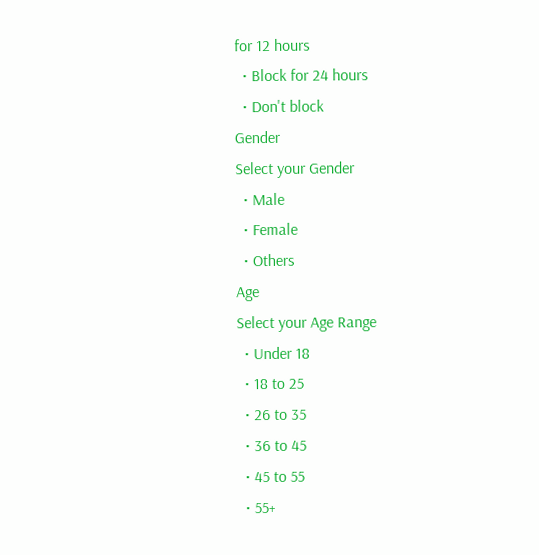for 12 hours
  • Block for 24 hours
  • Don't block
Gender
Select your Gender
  • Male
  • Female
  • Others
Age
Select your Age Range
  • Under 18
  • 18 to 25
  • 26 to 35
  • 36 to 45
  • 45 to 55
  • 55+